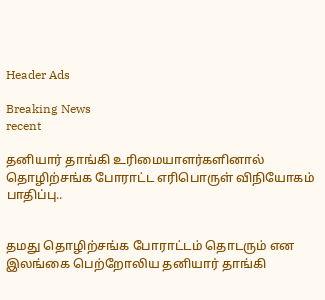Header Ads

Breaking News
recent

தனியார் தாங்கி உரிமையாளர்களினால் தொழிற்சங்க போராட்ட எரிபொருள் விநியோகம் பாதிப்பு..


தமது தொழிற்சங்க போராட்டம் தொடரும் என இலங்கை பெற்றோலிய தனியார் தாங்கி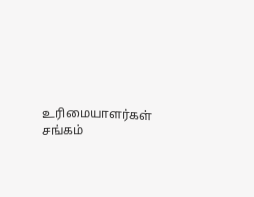உரிமையாளர்கள் சங்கம்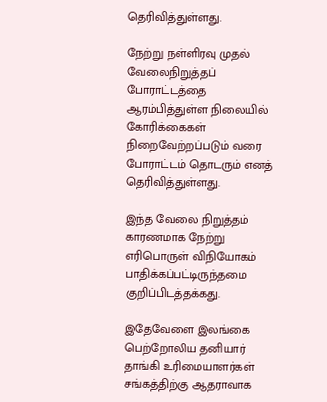தெரிவித்துள்ளது.

நேற்று நள்ளிரவு முதல் வேலைநிறுத்தப் போராட்டத்தை ஆரம்பித்துள்ள நிலையில் கோரிக்கைகள் நிறைவேற்றப்படும் வரை போராட்டம் தொடரும் எனத் தெரிவித்துள்ளது.

இந்த வேலை நிறுத்தம் காரணமாக நேற்று எரிபொருள் விநியோகம் பாதிக்கப்பட்டிருந்தமை குறிப்பிடத்தக்கது.

இதேவேளை இலங்கை பெற்றோலிய தனியார் தாங்கி உரிமையாளர்கள் சங்கத்திற்கு ஆதராவாக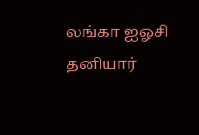லங்கா ஐஓசி தனியார்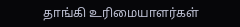தாங்கி உரிமையாளர்கள்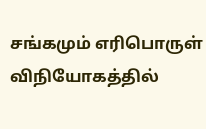சங்கமும் எரிபொருள் விநியோகத்தில்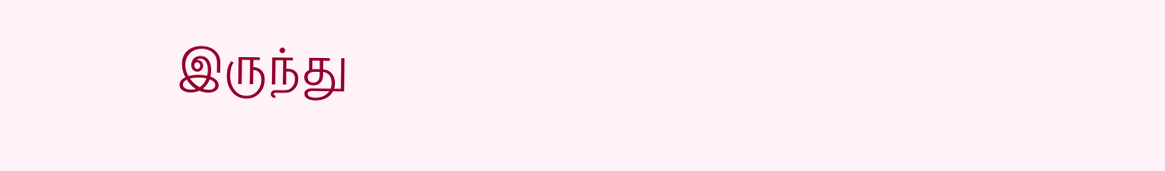இருந்து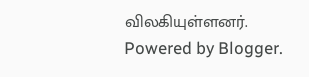விலகியுள்ளனர்.
Powered by Blogger.